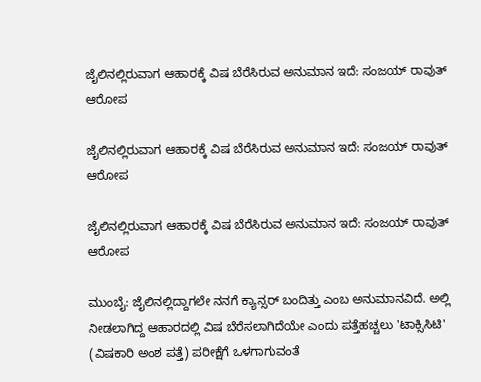ಜೈಲಿನಲ್ಲಿರುವಾಗ ಆಹಾರಕ್ಕೆ ವಿಷ ಬೆರೆಸಿರುವ ಅನುಮಾನ‌ ಇದೆ: ಸಂಜಯ್ ರಾವುತ್‌ ಆರೋಪ

ಜೈಲಿನಲ್ಲಿರುವಾಗ ಆಹಾರಕ್ಕೆ ವಿಷ ಬೆರೆಸಿರುವ ಅನುಮಾನ‌ ಇದೆ: ಸಂಜಯ್ ರಾವುತ್‌ ಆರೋಪ

ಜೈಲಿನಲ್ಲಿರುವಾಗ ಆಹಾರಕ್ಕೆ ವಿಷ ಬೆರೆಸಿರುವ ಅನುಮಾನ‌ ಇದೆ: ಸಂಜಯ್ ರಾವುತ್‌ ಆರೋಪ

ಮುಂಬೈ: ಜೈಲಿನಲ್ಲಿದ್ದಾಗಲೇ ನನಗೆ ಕ್ಯಾನ್ಸರ್ ಬಂದಿತ್ತು ಎಂಬ ಅನುಮಾನವಿದೆ. ಅಲ್ಲಿ ನೀಡಲಾಗಿದ್ದ ಆಹಾರದಲ್ಲಿ ವಿಷ ಬೆರೆಸಲಾಗಿದೆಯೇ ಎಂದು ಪತ್ತೆಹಚ್ಚಲು 'ಟಾಕ್ಸಿಸಿಟಿ' (ವಿಷಕಾರಿ ಅಂಶ ಪತ್ತೆ) ಪರೀಕ್ಷೆಗೆ ಒಳಗಾಗುವಂತೆ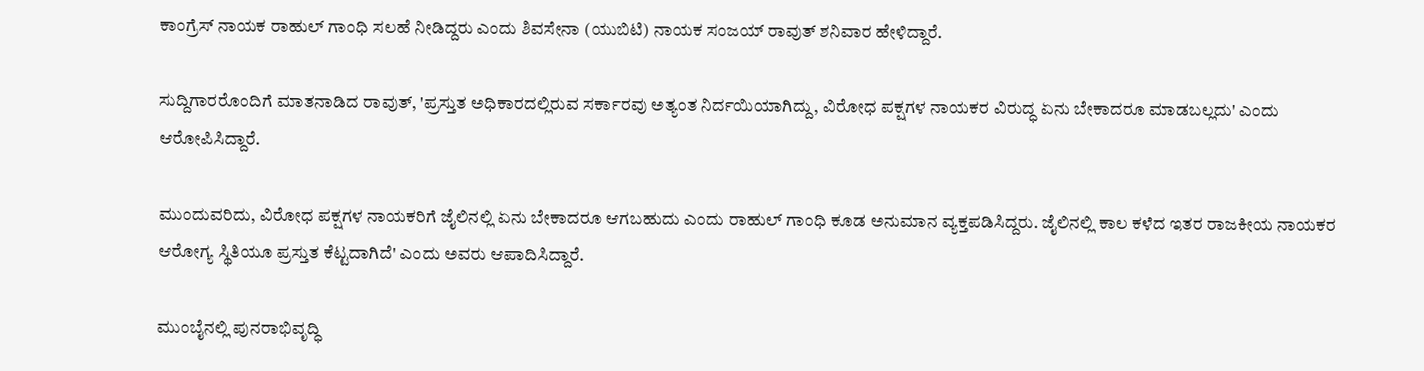ಕಾಂಗ್ರೆಸ್ ನಾಯಕ ರಾಹುಲ್ ಗಾಂಧಿ ಸಲಹೆ ನೀಡಿದ್ದರು ಎಂದು ಶಿವಸೇನಾ (ಯುಬಿಟಿ) ನಾಯಕ ಸಂಜಯ್ ರಾವುತ್ ಶನಿವಾರ ಹೇಳಿದ್ದಾರೆ.

ಸುದ್ದಿಗಾರರೊಂದಿಗೆ ಮಾತನಾಡಿದ ರಾವುತ್, 'ಪ್ರಸ್ತುತ ಅಧಿಕಾರದಲ್ಲಿರುವ ಸರ್ಕಾರವು ಅತ್ಯಂತ ನಿರ್ದಯಿಯಾಗಿದ್ದು, ವಿರೋಧ ಪಕ್ಷಗಳ ನಾಯಕರ ವಿರುದ್ಧ ಏನು ಬೇಕಾದರೂ ಮಾಡಬಲ್ಲದು' ಎಂದು ಆರೋಪಿಸಿದ್ದಾರೆ.

ಮುಂದುವರಿದು, ವಿರೋಧ ಪಕ್ಷಗಳ ನಾಯಕರಿಗೆ ಜೈಲಿನಲ್ಲಿ ಏನು ಬೇಕಾದರೂ ಆಗಬಹುದು ಎಂದು ರಾಹುಲ್ ಗಾಂಧಿ ಕೂಡ ಅನುಮಾನ ವ್ಯಕ್ತಪಡಿಸಿದ್ದರು. ಜೈಲಿನಲ್ಲಿ ಕಾಲ ಕಳೆದ ಇತರ ರಾಜಕೀಯ ನಾಯಕರ ಆರೋಗ್ಯ ಸ್ಥಿತಿಯೂ ಪ್ರಸ್ತುತ ಕೆಟ್ಟದಾಗಿದೆ' ಎಂದು ಅವರು ಆಪಾದಿಸಿದ್ದಾರೆ.

ಮುಂಬೈನಲ್ಲಿ ಪುನರಾಭಿವೃದ್ಧಿ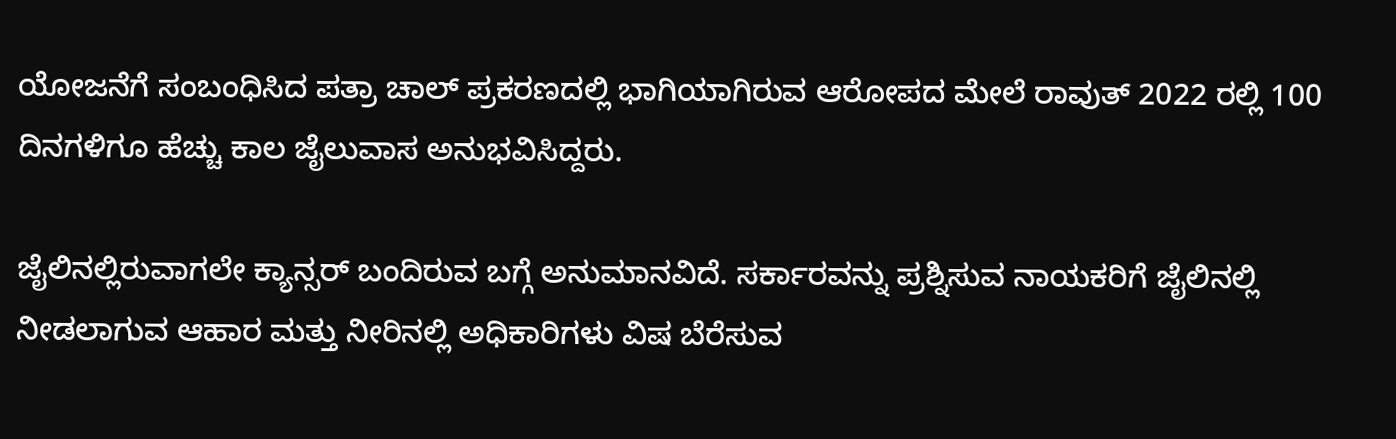ಯೋಜನೆಗೆ ಸಂಬಂಧಿಸಿದ ಪತ್ರಾ ಚಾಲ್ ಪ್ರಕರಣದಲ್ಲಿ ಭಾಗಿಯಾಗಿರುವ ಆರೋಪದ ಮೇಲೆ ರಾವುತ್ 2022 ರಲ್ಲಿ 100 ದಿನಗಳಿಗೂ ಹೆಚ್ಚು ಕಾಲ ಜೈಲುವಾಸ ಅನುಭವಿಸಿದ್ದರು.

ಜೈಲಿನಲ್ಲಿರುವಾಗಲೇ ಕ್ಯಾನ್ಸರ್‌ ಬಂದಿರುವ ಬಗ್ಗೆ ಅನುಮಾನವಿದೆ. ಸರ್ಕಾರವನ್ನು ಪ್ರಶ್ನಿಸುವ ನಾಯಕರಿಗೆ ಜೈಲಿನಲ್ಲಿ ನೀಡಲಾಗುವ ಆಹಾರ ಮತ್ತು ನೀರಿನಲ್ಲಿ ಅಧಿಕಾರಿಗಳು ವಿಷ ಬೆರೆಸುವ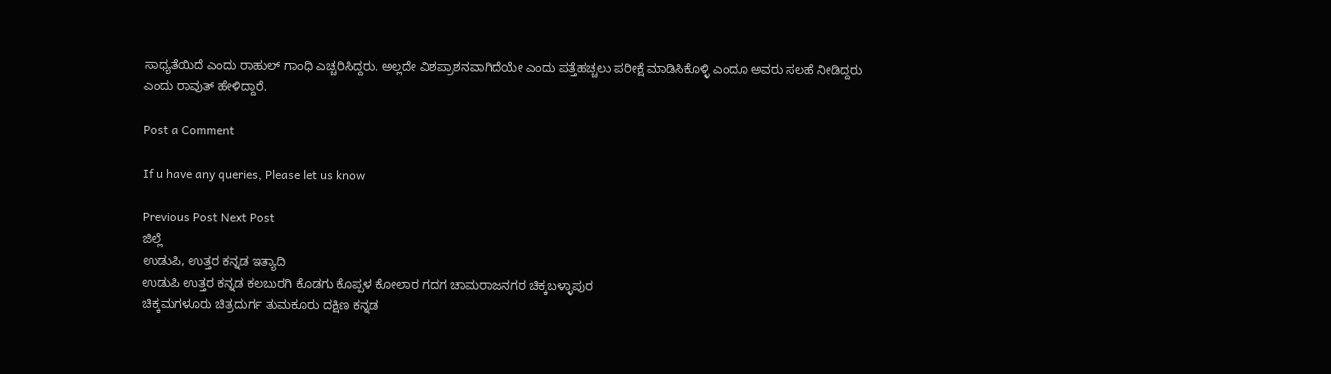ಸಾಧ್ಯತೆಯಿದೆ ಎಂದು ರಾಹುಲ್ ಗಾಂಧಿ ಎಚ್ಚರಿಸಿದ್ದರು. ಅಲ್ಲದೇ ವಿಶಪ್ರಾಶನವಾಗಿದೆಯೇ ಎಂದು ಪತ್ತೆಹಚ್ಚಲು ಪರೀಕ್ಷೆ ಮಾಡಿಸಿಕೊಳ್ಳಿ ಎಂದೂ ಅವರು ಸಲಹೆ ನೀಡಿದ್ದರು ಎಂದು ರಾವುತ್ ಹೇಳಿದ್ದಾರೆ.

Post a Comment

If u have any queries, Please let us know

Previous Post Next Post
ಜಿಲ್ಲೆ
ಉಡುಪಿ, ಉತ್ತರ ಕನ್ನಡ ಇತ್ಯಾದಿ
ಉಡುಪಿ ಉತ್ತರ ಕನ್ನಡ ಕಲಬುರಗಿ ಕೊಡಗು ಕೊಪ್ಪಳ ಕೋಲಾರ ಗದಗ ಚಾಮರಾಜನಗರ ಚಿಕ್ಕಬಳ್ಳಾಪುರ
ಚಿಕ್ಕಮಗಳೂರು ಚಿತ್ರದುರ್ಗ ತುಮಕೂರು ದಕ್ಷಿಣ ಕನ್ನಡ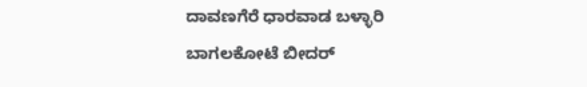ದಾವಣಗೆರೆ ಧಾರವಾಡ ಬಳ್ಳಾರಿ ಬಾಗಲಕೋಟೆ ಬೀದರ್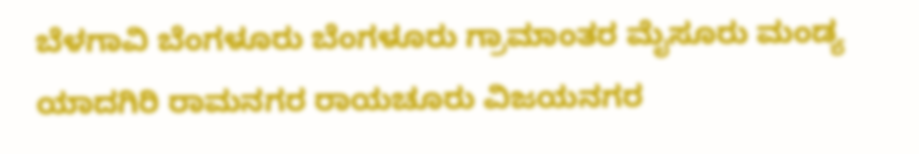ಬೆಳಗಾವಿ ಬೆಂಗಳೂರು ಬೆಂಗಳೂರು ಗ್ರಾಮಾಂತರ ಮೈಸೂರು ಮಂಡ್ಯ ಯಾದಗಿರಿ ರಾಮನಗರ ರಾಯಚೂರು ವಿಜಯನಗರ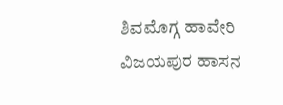ಶಿವಮೊಗ್ಗ ಹಾವೇರಿ ವಿಜಯಪುರ ಹಾಸನ